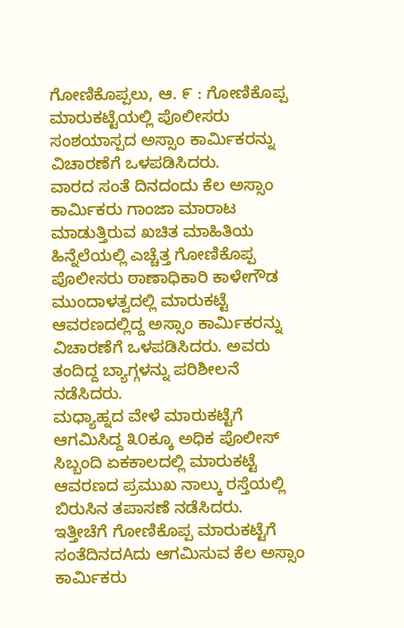ಗೋಣಿಕೊಪ್ಪಲು, ಆ. ೯ : ಗೋಣಿಕೊಪ್ಪ ಮಾರುಕಟ್ಟೆಯಲ್ಲಿ ಪೊಲೀಸರು ಸಂಶಯಾಸ್ಪದ ಅಸ್ಸಾಂ ಕಾರ್ಮಿಕರನ್ನು ವಿಚಾರಣೆಗೆ ಒಳಪಡಿಸಿದರು.
ವಾರದ ಸಂತೆ ದಿನದಂದು ಕೆಲ ಅಸ್ಸಾಂ ಕಾರ್ಮಿಕರು ಗಾಂಜಾ ಮಾರಾಟ ಮಾಡುತ್ತಿರುವ ಖಚಿತ ಮಾಹಿತಿಯ ಹಿನ್ನೆಲೆಯಲ್ಲಿ ಎಚ್ಚೆತ್ತ ಗೋಣಿಕೊಪ್ಪ ಪೊಲೀಸರು ಠಾಣಾಧಿಕಾರಿ ಕಾಳೇಗೌಡ ಮುಂದಾಳತ್ವದಲ್ಲಿ ಮಾರುಕಟ್ಟೆ ಆವರಣದಲ್ಲಿದ್ದ ಅಸ್ಸಾಂ ಕಾರ್ಮಿಕರನ್ನು ವಿಚಾರಣೆಗೆ ಒಳಪಡಿಸಿದರು. ಅವರು ತಂದಿದ್ದ ಬ್ಯಾಗ್ಗಳನ್ನು ಪರಿಶೀಲನೆ ನಡೆಸಿದರು.
ಮಧ್ಯಾಹ್ನದ ವೇಳೆ ಮಾರುಕಟ್ಟೆಗೆ ಆಗಮಿಸಿದ್ದ ೩೦ಕ್ಕೂ ಅಧಿಕ ಪೊಲೀಸ್ ಸಿಬ್ಬಂದಿ ಏಕಕಾಲದಲ್ಲಿ ಮಾರುಕಟ್ಟೆ ಆವರಣದ ಪ್ರಮುಖ ನಾಲ್ಕು ರಸ್ತೆಯಲ್ಲಿ ಬಿರುಸಿನ ತಪಾಸಣೆ ನಡೆಸಿದರು.
ಇತ್ತೀಚೆಗೆ ಗೋಣಿಕೊಪ್ಪ ಮಾರುಕಟ್ಟೆಗೆ ಸಂತೆದಿನದAದು ಆಗಮಿಸುವ ಕೆಲ ಅಸ್ಸಾಂ ಕಾರ್ಮಿಕರು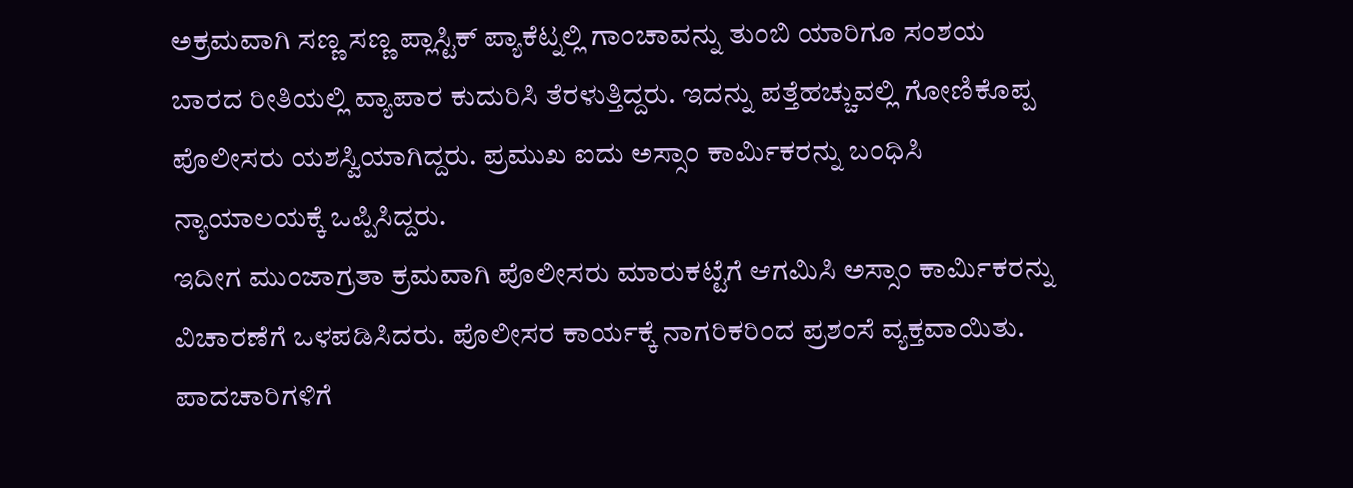ಅಕ್ರಮವಾಗಿ ಸಣ್ಣ ಸಣ್ಣ ಪ್ಲಾಸ್ಟಿಕ್ ಪ್ಯಾಕೆಟ್ನಲ್ಲಿ ಗಾಂಚಾವನ್ನು ತುಂಬಿ ಯಾರಿಗೂ ಸಂಶಯ ಬಾರದ ರೀತಿಯಲ್ಲಿ ವ್ಯಾಪಾರ ಕುದುರಿಸಿ ತೆರಳುತ್ತಿದ್ದರು. ಇದನ್ನು ಪತ್ತೆಹಚ್ಚುವಲ್ಲಿ ಗೋಣಿಕೊಪ್ಪ ಪೊಲೀಸರು ಯಶಸ್ವಿಯಾಗಿದ್ದರು. ಪ್ರಮುಖ ಐದು ಅಸ್ಸಾಂ ಕಾರ್ಮಿಕರನ್ನು ಬಂಧಿಸಿ ನ್ಯಾಯಾಲಯಕ್ಕೆ ಒಪ್ಪಿಸಿದ್ದರು.
ಇದೀಗ ಮುಂಜಾಗ್ರತಾ ಕ್ರಮವಾಗಿ ಪೊಲೀಸರು ಮಾರುಕಟ್ಟೆಗೆ ಆಗಮಿಸಿ ಅಸ್ಸಾಂ ಕಾರ್ಮಿಕರನ್ನು ವಿಚಾರಣೆಗೆ ಒಳಪಡಿಸಿದರು. ಪೊಲೀಸರ ಕಾರ್ಯಕ್ಕೆ ನಾಗರಿಕರಿಂದ ಪ್ರಶಂಸೆ ವ್ಯಕ್ತವಾಯಿತು.
ಪಾದಚಾರಿಗಳಿಗೆ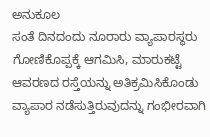ಅನುಕೂಲ
ಸಂತೆ ದಿನದಂದು ನೂರಾರು ವ್ಯಾಪಾರಸ್ಥರು ಗೋಣಿಕೊಪ್ಪಕ್ಕೆ ಆಗಮಿಸಿ, ಮಾರುಕಟ್ಟೆ ಆವರಣದ ರಸ್ತೆಯನ್ನು ಅತಿಕ್ರಮಿಸಿಕೊಂಡು ವ್ಯಾಪಾರ ನಡೆಸುತ್ತಿರುವುದನ್ನು ಗಂಭೀರವಾಗಿ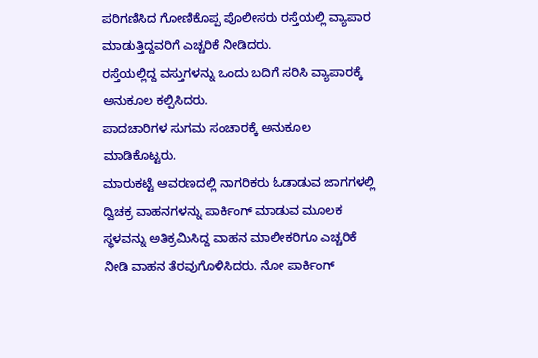ಪರಿಗಣಿಸಿದ ಗೋಣಿಕೊಪ್ಪ ಪೊಲೀಸರು ರಸ್ತೆಯಲ್ಲಿ ವ್ಯಾಪಾರ ಮಾಡುತ್ತಿದ್ದವರಿಗೆ ಎಚ್ಚರಿಕೆ ನೀಡಿದರು.
ರಸ್ತೆಯಲ್ಲಿದ್ದ ವಸ್ತುಗಳನ್ನು ಒಂದು ಬದಿಗೆ ಸರಿಸಿ ವ್ಯಾಪಾರಕ್ಕೆ ಅನುಕೂಲ ಕಲ್ಪಿಸಿದರು.
ಪಾದಚಾರಿಗಳ ಸುಗಮ ಸಂಚಾರಕ್ಕೆ ಅನುಕೂಲ ಮಾಡಿಕೊಟ್ಟರು.
ಮಾರುಕಟ್ಟೆ ಆವರಣದಲ್ಲಿ ನಾಗರಿಕರು ಓಡಾಡುವ ಜಾಗಗಳಲ್ಲಿ ದ್ವಿಚಕ್ರ ವಾಹನಗಳನ್ನು ಪಾರ್ಕಿಂಗ್ ಮಾಡುವ ಮೂಲಕ ಸ್ಥಳವನ್ನು ಅತಿಕ್ರಮಿಸಿದ್ದ ವಾಹನ ಮಾಲೀಕರಿಗೂ ಎಚ್ಚರಿಕೆ ನೀಡಿ ವಾಹನ ತೆರವುಗೊಳಿಸಿದರು. ನೋ ಪಾರ್ಕಿಂಗ್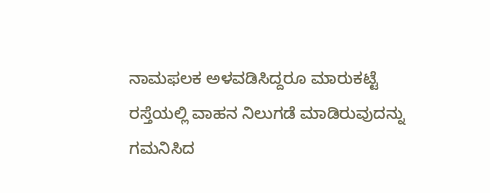ನಾಮಫಲಕ ಅಳವಡಿಸಿದ್ದರೂ ಮಾರುಕಟ್ಟೆ ರಸ್ತೆಯಲ್ಲಿ ವಾಹನ ನಿಲುಗಡೆ ಮಾಡಿರುವುದನ್ನು ಗಮನಿಸಿದ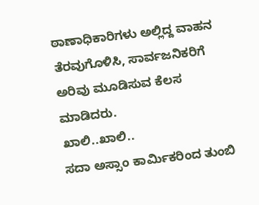ಠಾಣಾಧಿಕಾರಿಗಳು ಅಲ್ಲಿದ್ದ ವಾಹನ ತೆರವುಗೊಳಿಸಿ, ಸಾರ್ವಜನಿಕರಿಗೆ ಅರಿವು ಮೂಡಿಸುವ ಕೆಲಸ ಮಾಡಿದರು.
ಖಾಲಿ..ಖಾಲಿ..
ಸದಾ ಅಸ್ಸಾಂ ಕಾರ್ಮಿಕರಿಂದ ತುಂಬಿ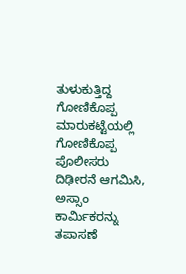ತುಳುಕುತ್ತಿದ್ದ ಗೋಣಿಕೊಪ್ಪ ಮಾರುಕಟ್ಟೆಯಲ್ಲಿ ಗೋಣಿಕೊಪ್ಪ ಪೊಲೀಸರು ದಿಢೀರನೆ ಆಗಮಿಸಿ, ಅಸ್ಸಾಂ ಕಾರ್ಮಿಕರನ್ನು ತಪಾಸಣೆ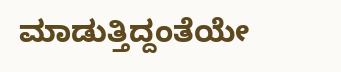ಮಾಡುತ್ತಿದ್ದಂತೆಯೇ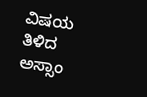ವಿಷಯ ತಿಳಿದ ಅಸ್ಸಾಂ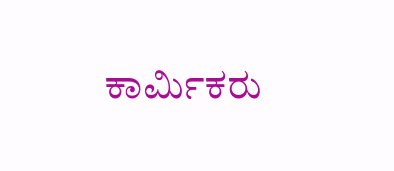ಕಾರ್ಮಿಕರು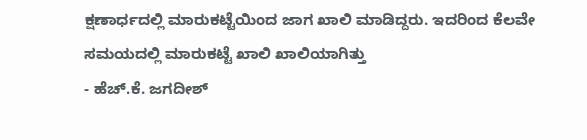ಕ್ಷಣಾರ್ಧದಲ್ಲಿ ಮಾರುಕಟ್ಟೆಯಿಂದ ಜಾಗ ಖಾಲಿ ಮಾಡಿದ್ದರು. ಇದರಿಂದ ಕೆಲವೇ ಸಮಯದಲ್ಲಿ ಮಾರುಕಟ್ಟೆ ಖಾಲಿ ಖಾಲಿಯಾಗಿತ್ತು
- ಹೆಚ್.ಕೆ. ಜಗದೀಶ್